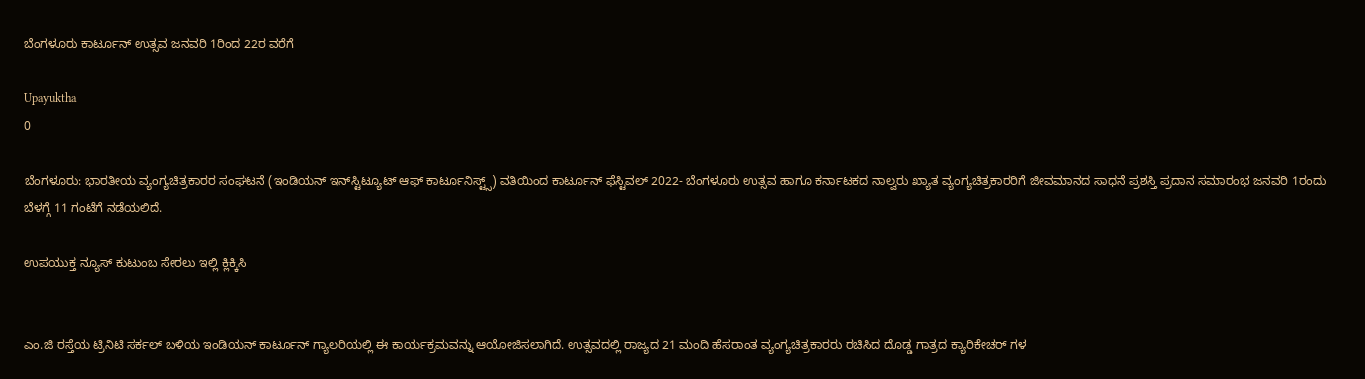ಬೆಂಗಳೂರು ಕಾರ್ಟೂನ್ ಉತ್ಸವ ಜನವರಿ 1ರಿಂದ 22ರ ವರೆಗೆ

Upayuktha
0

ಬೆಂಗಳೂರು: ಭಾರತೀಯ ವ್ಯಂಗ್ಯಚಿತ್ರಕಾರರ ಸಂಘಟನೆ (ಇಂಡಿಯನ್ ಇನ್‌ಸ್ಟಿಟ್ಯೂಟ್ ಆಫ್‌ ಕಾರ್ಟೂನಿಸ್ಟ್ಸ್) ವತಿಯಿಂದ ಕಾರ್ಟೂನ್ ಫೆಸ್ಟಿವಲ್ 2022- ಬೆಂಗಳೂರು ಉತ್ಸವ ಹಾಗೂ ಕರ್ನಾಟಕದ ನಾಲ್ವರು ಖ್ಯಾತ ವ್ಯಂಗ್ಯಚಿತ್ರಕಾರರಿಗೆ ಜೀವಮಾನದ ಸಾಧನೆ ಪ್ರಶಸ್ತಿ ಪ್ರದಾನ ಸಮಾರಂಭ ಜನವರಿ 1ರಂದು ಬೆಳಗ್ಗೆ 11 ಗಂಟೆಗೆ ನಡೆಯಲಿದೆ.

ಉಪಯುಕ್ತ ನ್ಯೂಸ್ ಕುಟುಂಬ ಸೇರಲು ಇಲ್ಲಿ ಕ್ಲಿಕ್ಕಿಸಿ


ಎಂ.ಜಿ ರಸ್ತೆಯ ಟ್ರಿನಿಟಿ ಸರ್ಕಲ್ ಬಳಿಯ ಇಂಡಿಯನ್ ಕಾರ್ಟೂನ್ ಗ್ಯಾಲರಿಯಲ್ಲಿ ಈ ಕಾರ್ಯಕ್ರಮವನ್ನು ಆಯೋಜಿಸಲಾಗಿದೆ. ಉತ್ಸವದಲ್ಲಿ ರಾಜ್ಯದ 21 ಮಂದಿ ಹೆಸರಾಂತ ವ್ಯಂಗ್ಯಚಿತ್ರಕಾರರು ರಚಿಸಿದ ದೊಡ್ಡ ಗಾತ್ರದ ಕ್ಯಾರಿಕೇಚರ್‌ ಗಳ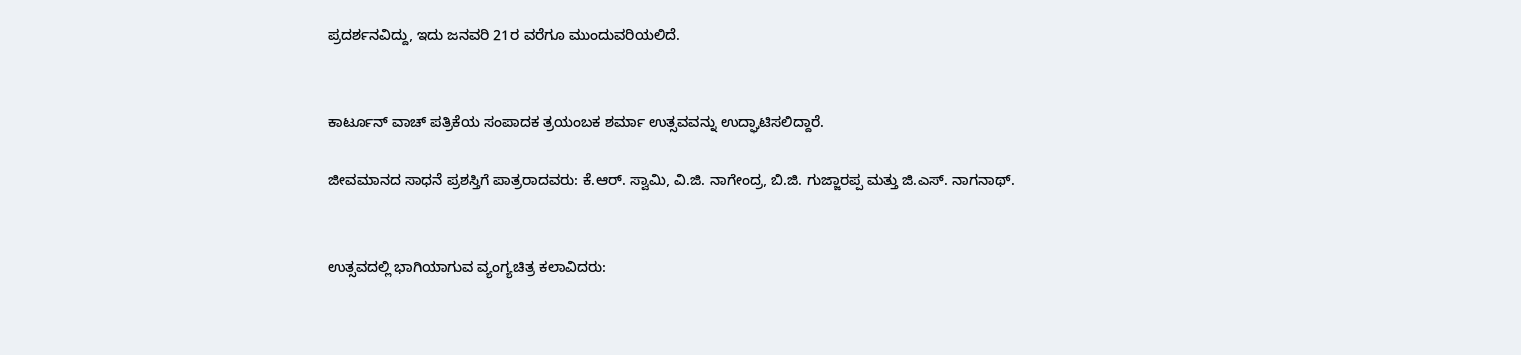ಪ್ರದರ್ಶನವಿದ್ದು, ಇದು ಜನವರಿ 21ರ ವರೆಗೂ ಮುಂದುವರಿಯಲಿದೆ.


ಕಾರ್ಟೂನ್ ವಾಚ್ ಪತ್ರಿಕೆಯ ಸಂಪಾದಕ ತ್ರಯಂಬಕ ಶರ್ಮಾ ಉತ್ಸವವನ್ನು ಉದ್ಘಾಟಿಸಲಿದ್ದಾರೆ.

ಜೀವಮಾನದ ಸಾಧನೆ ಪ್ರಶಸ್ತಿಗೆ ಪಾತ್ರರಾದವರು: ಕೆ.ಆರ್. ಸ್ವಾಮಿ, ವಿ.ಜಿ. ನಾಗೇಂದ್ರ, ಬಿ.ಜಿ. ಗುಜ್ಜಾರಪ್ಪ ಮತ್ತು ಜಿ.ಎಸ್. ನಾಗನಾಥ್.


ಉತ್ಸವದಲ್ಲಿ ಭಾಗಿಯಾಗುವ ವ್ಯಂಗ್ಯಚಿತ್ರ ಕಲಾವಿದರು: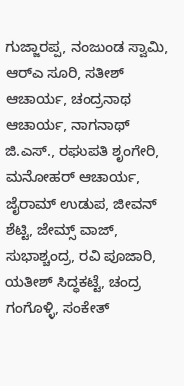ಗುಜ್ಜಾರಪ್ಪ, ನಂಜುಂಡ ಸ್ವಾಮಿ, ಆರ್‌ಎ ಸೂರಿ, ಸತೀಶ್ ಆಚಾರ್ಯ, ಚಂದ್ರನಾಥ ಆಚಾರ್ಯ, ನಾಗನಾಥ್‌ ಜಿ.ಎಸ್., ರಘುಪತಿ ಶೃಂಗೇರಿ, ಮನೋಹರ್ ಆಚಾರ್ಯ, ಜೈರಾಮ್ ಉಡುಪ, ಜೀವನ್ ಶೆಟ್ಟಿ, ಜೇಮ್ಸ್ ವಾಜ್, ಸುಭಾಶ್ಚಂದ್ರ, ರವಿ ಪೂಜಾರಿ, ಯತೀಶ್ ಸಿದ್ಧಕಟ್ಟೆ, ಚಂದ್ರ ಗಂಗೊಳ್ಳಿ, ಸಂಕೇತ್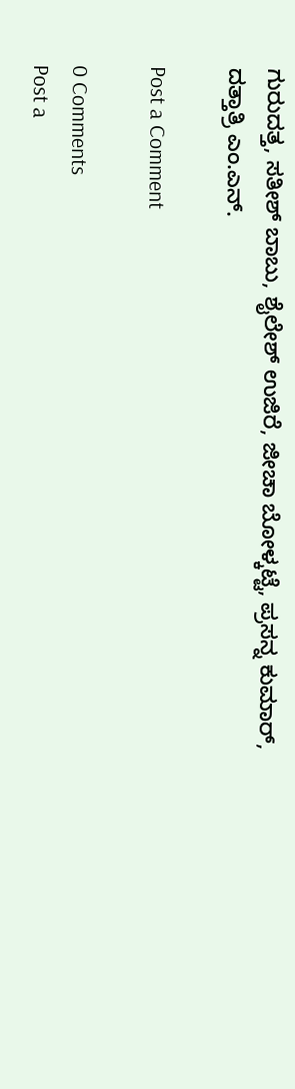ಗುರುದತ್ತ, ಸತೀಶ್ ಬಾಬು, ಶೈಲೇಶ್ ಉಜಿರೆ, ಜೀಚಾ ಬೋಳ್ಕಟ್ಟೆ, ಪ್ರಸನ್ನ ಕುಮಾರ್, ದತ್ತಾತ್ರಿ ಎಂ.ಎನ್.

Post a Comment

0 Comments
Post a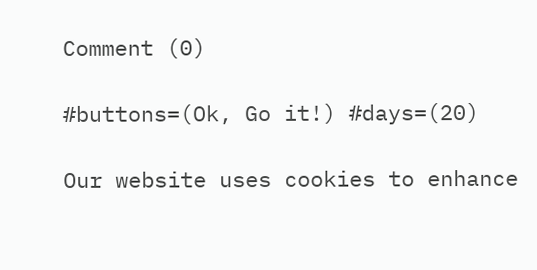Comment (0)

#buttons=(Ok, Go it!) #days=(20)

Our website uses cookies to enhance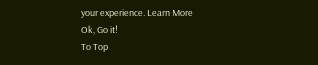your experience. Learn More
Ok, Go it!
To Top